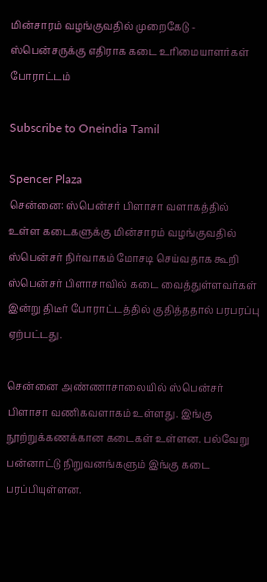மின்சாரம் வழங்குவதில் முறைகேடு - ஸ்பென்சருக்கு எதிராக கடை உரிமையாளர்கள் போராட்டம்

Subscribe to Oneindia Tamil

Spencer Plaza
சென்னை: ஸ்பென்சர் பிளாசா வளாகத்தில் உள்ள கடைகளுக்கு மின்சாரம் வழங்குவதில் ஸ்பென்சர் நிர்வாகம் மோசடி செய்வதாக கூறி ஸ்பென்சர் பிளாசாவில் கடை வைத்துள்ளவர்கள் இன்று திடீர் போராட்டத்தில் குதித்ததால் பரபரப்பு ஏற்பட்டது.

சென்னை அண்ணாசாலையில் ஸ்பென்சர் பிளாசா வணிகவளாகம் உள்ளது. இங்கு நூற்றுக்கணக்கான கடைகள் உள்ளன. பல்வேறு பன்னாட்டு நிறுவனங்களும் இங்கு கடை பரப்பியுள்ளன.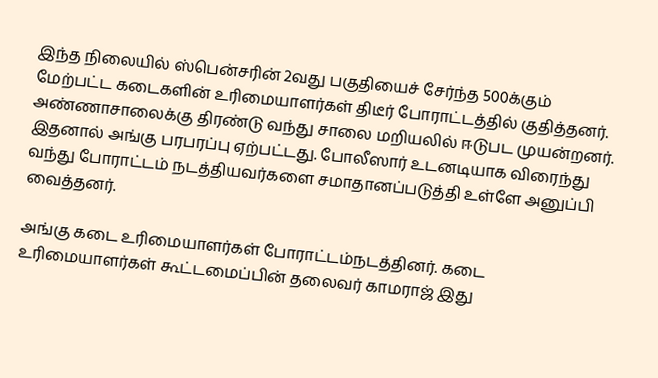இந்த நிலையில் ஸ்பென்சரின் 2வது பகுதியைச் சேர்ந்த 500க்கும் மேற்பட்ட கடைகளின் உரிமையாளர்கள் திடீர் போராட்டத்தில் குதித்தனர். அண்ணாசாலைக்கு திரண்டு வந்து சாலை மறியலில் ஈடுபட முயன்றனர். இதனால் அங்கு பரபரப்பு ஏற்பட்டது. போலீஸார் உடனடியாக விரைந்து வந்து போராட்டம் நடத்தியவர்களை சமாதானப்படுத்தி உள்ளே அனுப்பி வைத்தனர்.

அங்கு கடை உரிமையாளர்கள் போராட்டம்நடத்தினர். கடை உரிமையாளர்கள் கூட்டமைப்பின் தலைவர் காமராஜ் இது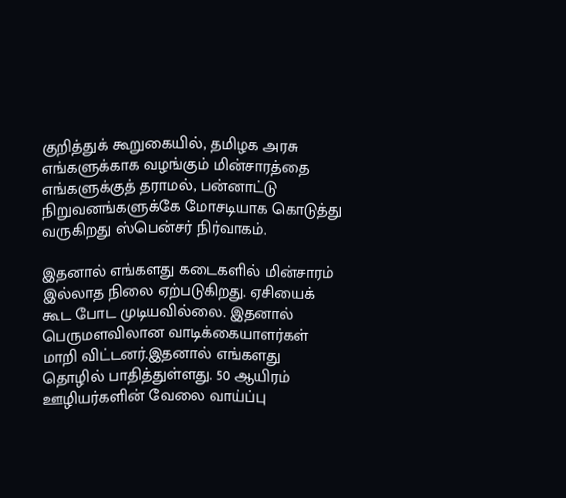குறித்துக் கூறுகையில், தமிழக அரசு எங்களுக்காக வழங்கும் மின்சாரத்தை எங்களுக்குத் தராமல், பன்னாட்டு நிறுவனங்களுக்கே மோசடியாக கொடுத்து வருகிறது ஸ்பென்சர் நிர்வாகம்.

இதனால் எங்களது கடைகளில் மின்சாரம் இல்லாத நிலை ஏற்படுகிறது. ஏசியைக் கூட போட முடியவில்லை. இதனால் பெருமளவிலான வாடிக்கையாளர்கள் மாறி விட்டனர்.இதனால் எங்களது தொழில் பாதித்துள்ளது. 50 ஆயிரம் ஊழியர்களின் வேலை வாய்ப்பு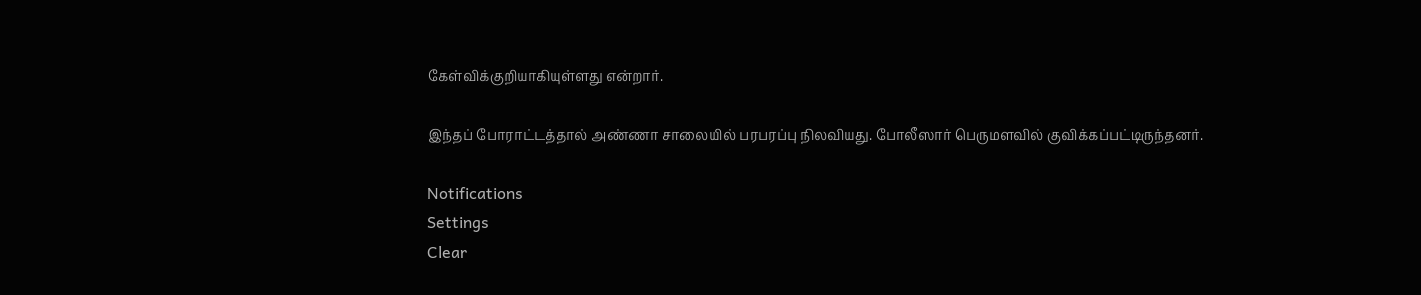கேள்விக்குறியாகியுள்ளது என்றார்.

இந்தப் போராட்டத்தால் அண்ணா சாலையில் பரபரப்பு நிலவியது. போலீஸார் பெருமளவில் குவிக்கப்பட்டிருந்தனர்.

Notifications
Settings
Clear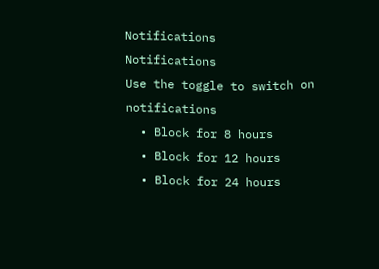Notifications
Notifications
Use the toggle to switch on notifications
  • Block for 8 hours
  • Block for 12 hours
  • Block for 24 hours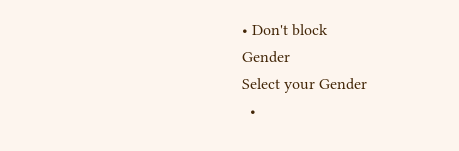• Don't block
Gender
Select your Gender
  •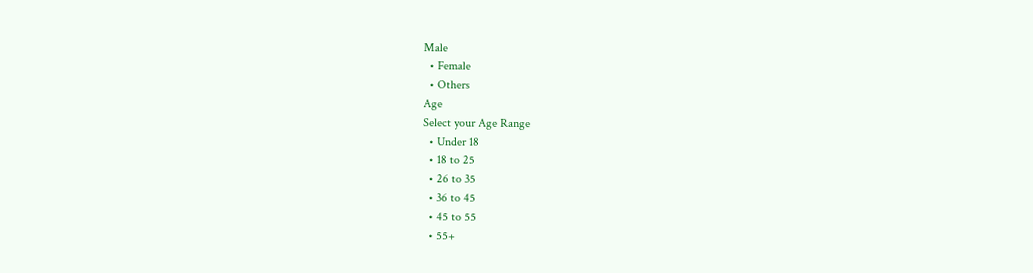Male
  • Female
  • Others
Age
Select your Age Range
  • Under 18
  • 18 to 25
  • 26 to 35
  • 36 to 45
  • 45 to 55
  • 55+